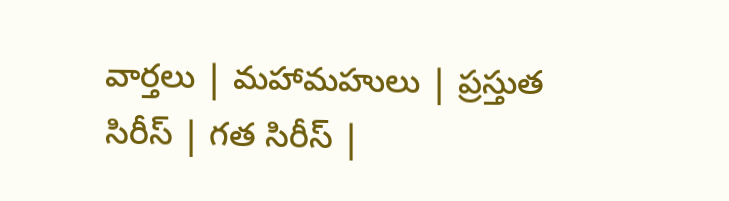వార్తలు | మహామహులు | ప్రస్తుత సిరీస్ | గత సిరీస్ |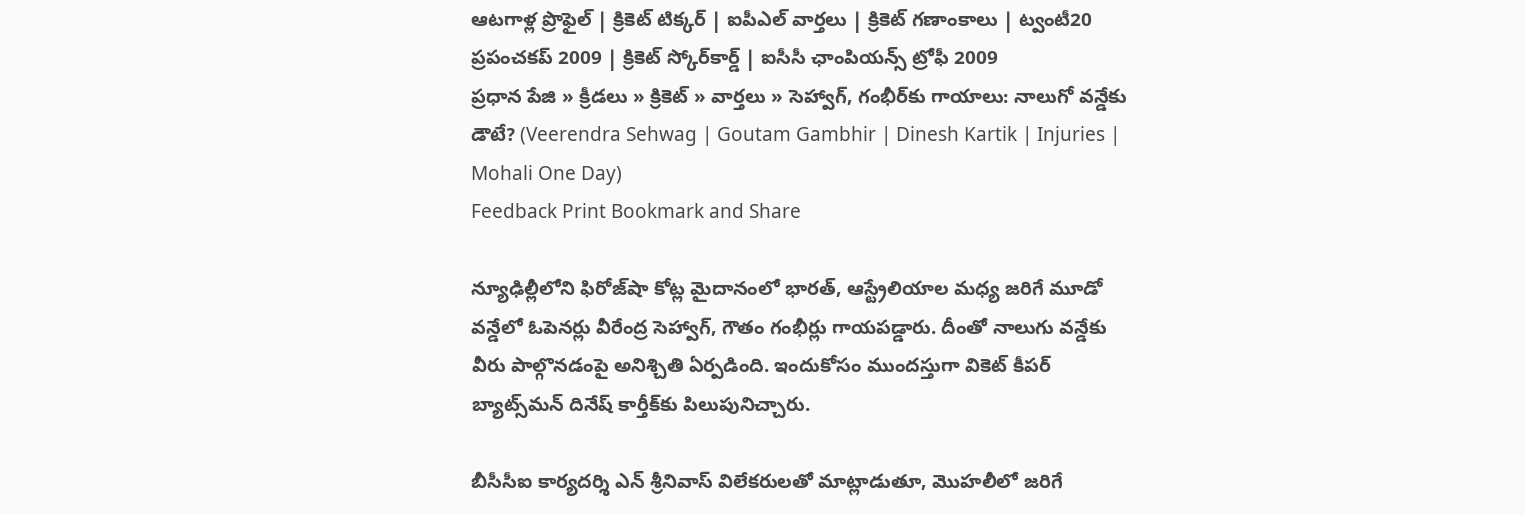ఆటగాళ్ల ప్రొఫైల్ | క్రికెట్ టిక్కర్ | ఐపీఎల్ వార్తలు | క్రికెట్ గణాంకాలు | ట్వంటీ20 ప్రపంచకప్ 2009 | క్రికెట్ స్కోర్‌కార్డ్ | ఐసీసీ ఛాంపియన్స్ ట్రోఫీ 2009
ప్రధాన పేజి » క్రీడలు » క్రికెట్ » వార్తలు » సెహ్వాగ్, గంభీర్‌కు గాయాలు: నాలుగో వన్డేకు డౌటే? (Veerendra Sehwag | Goutam Gambhir | Dinesh Kartik | Injuries | Mohali One Day)
Feedback Print Bookmark and Share

న్యూఢిల్లీలోని ఫిరోజ్‌షా కోట్ల మైదానంలో భారత్, ఆస్ట్రేలియాల మధ్య జరిగే మూడో వన్డేలో ఓపెనర్లు వీరేంద్ర సెహ్వాగ్, గౌతం గంభీర్లు గాయపడ్డారు. దీంతో నాలుగు వన్డేకు వీరు పాల్గొనడంపై అనిశ్చితి ఏర్పడింది. ఇందుకోసం ముందస్తుగా వికెట్ కీపర్ బ్యాట్స్‌మన్ దినేష్ కార్తీక్‌కు పిలుపునిచ్చారు.

బీసీసీఐ కార్యదర్శి ఎన్ శ్రీనివాస్ విలేకరులతో మాట్లాడుతూ, మొహలీలో జరిగే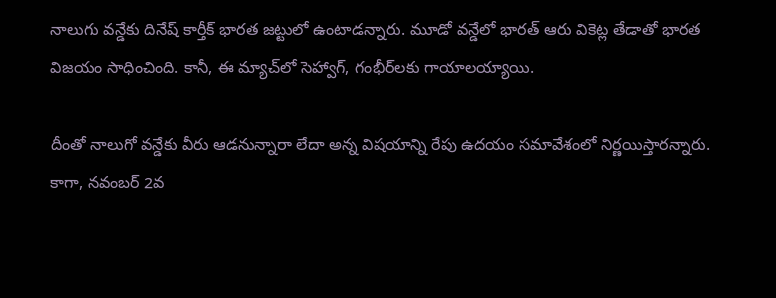నాలుగు వన్డేకు దినేష్ కార్తీక్‌ భారత జట్టులో ఉంటాడన్నారు. మూడో వన్డేలో భారత్ ఆరు వికెట్ల తేడాతో భారత విజయం సాధించింది. కానీ, ఈ మ్యాచ్‌లో సెహ్వాగ్, గంభీర్‌లకు గాయాలయ్యాయి.

దీంతో నాలుగో వన్డేకు వీరు ఆడనున్నారా లేదా అన్న విషయాన్ని రేపు ఉదయం సమావేశంలో నిర్ణయిస్తారన్నారు. కాగా, నవంబర్ 2వ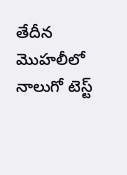తేదీన మొహలీలో నాలుగో టెస్ట్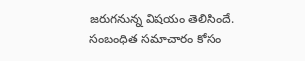జరుగనున్న విషయం తెలిసిందే.
సంబంధిత సమాచారం కోసం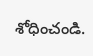శోధించండి.